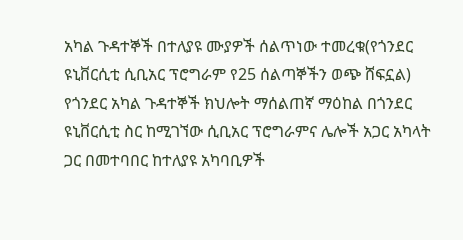አካል ጉዳተኞች በተለያዩ ሙያዎች ሰልጥነው ተመረቁ(የጎንደር ዩኒቨርሲቲ ሲቢአር ፕሮግራም የ25 ሰልጣኞችን ወጭ ሸፍኗል)
የጎንደር አካል ጉዳተኞች ክህሎት ማሰልጠኛ ማዕከል በጎንደር ዩኒቨርሲቲ ስር ከሚገኘው ሲቢአር ፕሮግራምና ሌሎች አጋር አካላት ጋር በመተባበር ከተለያዩ አካባቢዎች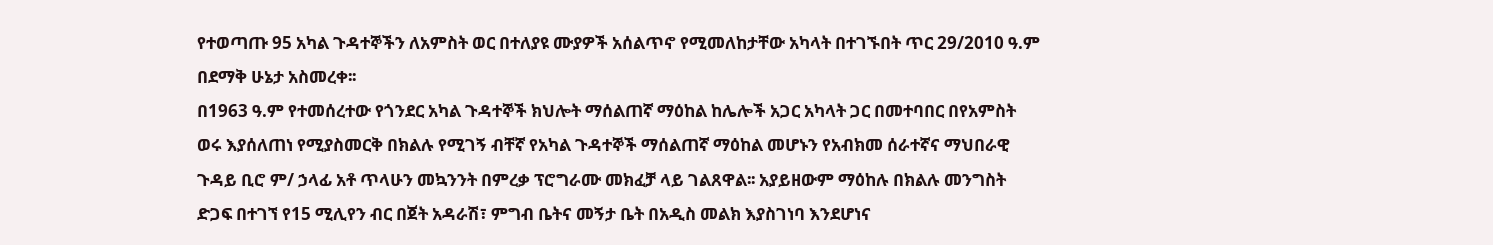የተወጣጡ 95 አካል ጉዳተኞችን ለአምስት ወር በተለያዩ ሙያዎች አሰልጥኖ የሚመለከታቸው አካላት በተገኙበት ጥር 29/2010 ዓ.ም በደማቅ ሁኔታ አስመረቀ፡፡
በ1963 ዓ.ም የተመሰረተው የጎንደር አካል ጉዳተኞች ክህሎት ማሰልጠኛ ማዕከል ከሌሎች አጋር አካላት ጋር በመተባበር በየአምስት ወሩ እያሰለጠነ የሚያስመርቅ በክልሉ የሚገኝ ብቸኛ የአካል ጉዳተኞች ማሰልጠኛ ማዕከል መሆኑን የአብክመ ሰራተኛና ማህበራዊ ጉዳይ ቢሮ ም/ ኃላፊ አቶ ጥላሁን መኳንንት በምረቃ ፕሮግራሙ መክፈቻ ላይ ገልጸዋል፡፡ አያይዘውም ማዕከሉ በክልሉ መንግስት ድጋፍ በተገኘ የ15 ሚሊየን ብር በጀት አዳራሽ፣ ምግብ ቤትና መኝታ ቤት በአዲስ መልክ እያስገነባ እንደሆነና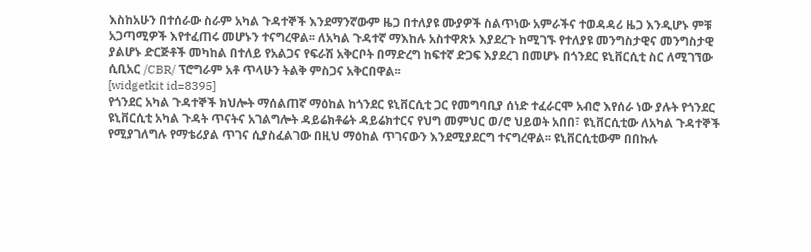እስከአሁን በተሰራው ስራም አካል ጉዳተኞች እንደማንኛውም ዜጋ በተለያዩ ሙያዎች ስልጥነው አምራችና ተወዳዳሪ ዜጋ እንዲሆኑ ምቹ አጋጣሚዎች እየተፈጠሩ መሆኑን ተናግረዋል፡፡ ለአካል ጉዳተኛ ማእከሉ አስተዋጽኦ እያደረጉ ከሚገኙ የተለያዩ መንግስታዊና መንግስታዊ ያልሆኑ ድርጅቶች መካከል በተለይ የአልጋና የፍራሽ አቅርቦት በማድረግ ከፍተኛ ድጋፍ እያደረገ በመሆኑ በጎንደር ዩኒቨርሲቲ ስር ለሚገኘው ሲቢአር /CBR/ ፕሮግራም አቶ ጥላሁን ትልቅ ምስጋና አቅርበዋል፡፡
[widgetkit id=8395]
የጎንደር አካል ጉዳተኞች ክህሎት ማሰልጠኛ ማዕከል ከጎንደር ዩኒቨርሲቲ ጋር የመግባቢያ ሰነድ ተፈራርሞ አብሮ እየሰራ ነው ያሉት የጎንደር ዩኒቨርሲቲ አካል ጉዳት ጥናትና አገልግሎት ዳይሬክቶሬት ዳይሬክተርና የህግ መምህር ወ/ሮ ህይወት አበበ፣ ዩኒቨርሲቲው ለአካል ጉዳተኞች የሚያገለግሉ የማቴሪያል ጥገና ሲያስፈልገው በዚህ ማዕከል ጥገናውን እንደሚያደርግ ተናግረዋል፡፡ ዩኒቨርሲቲውም በበኩሉ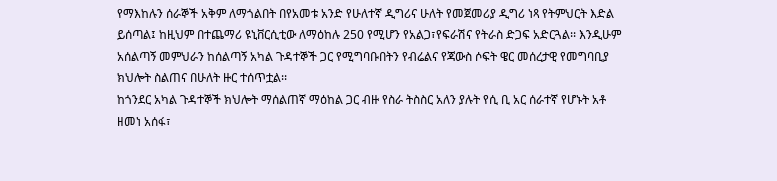የማእከሉን ሰራኞች አቅም ለማጎልበት በየአመቱ አንድ የሁለተኛ ዲግሪና ሁለት የመጀመሪያ ዲግሪ ነጻ የትምህርት እድል ይሰጣል፤ ከዚህም በተጨማሪ ዩኒቨርሲቲው ለማዕከሉ 250 የሚሆን የአልጋ፣የፍራሽና የትራስ ድጋፍ አድርጓል፡፡ እንዲሁም አሰልጣኝ መምህራን ከሰልጣኝ አካል ጉዳተኞች ጋር የሚግባቡበትን የብሬልና የጃውስ ሶፍት ዌር መሰረታዊ የመግባቢያ ክህሎት ስልጠና በሁለት ዙር ተሰጥቷል፡፡
ከጎንደር አካል ጉዳተኞች ክህሎት ማሰልጠኛ ማዕከል ጋር ብዙ የስራ ትስስር አለን ያሉት የሲ ቢ አር ሰራተኛ የሆኑት አቶ ዘመነ አሰፋ፣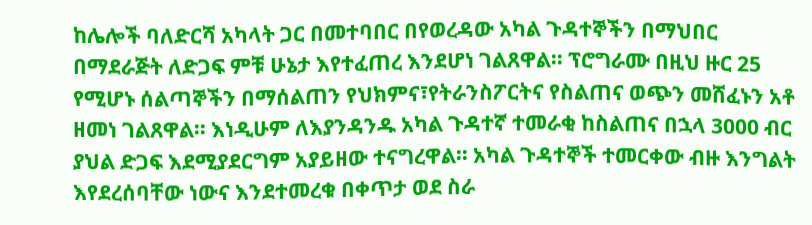ከሌሎች ባለድርሻ አካላት ጋር በመተባበር በየወረዳው አካል ጉዳተኞችን በማህበር በማደራጅት ለድጋፍ ምቹ ሁኔታ እየተፈጠረ እንደሆነ ገልጸዋል፡፡ ፕሮግራሙ በዚህ ዙር 25 የሚሆኑ ሰልጣኞችን በማሰልጠን የህክምና፣የትራንስፖርትና የስልጠና ወጭን መሸፈኑን አቶ ዘመነ ገልጸዋል፡፡ እነዲሁም ለእያንዳንዱ አካል ጉዳተኛ ተመራቂ ከስልጠና በኋላ 3000 ብር ያህል ድጋፍ እደሚያደርግም አያይዘው ተናግረዋል፡፡ አካል ጉዳተኞች ተመርቀው ብዙ እንግልት እየደረሰባቸው ነውና እንደተመረቁ በቀጥታ ወደ ስራ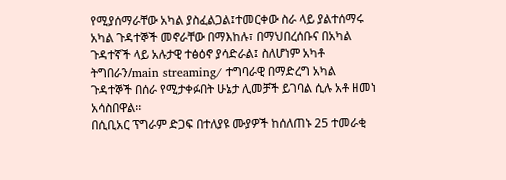የሚያሰማራቸው አካል ያስፈልጋል፤ተመርቀው ስራ ላይ ያልተሰማሩ አካል ጉዳተኞች መኖራቸው በማእከሉ፣ በማህበረሰቡና በአካል ጉዳተኛች ላይ አሉታዊ ተፅዕኖ ያሳድራል፤ ስለሆነም አካቶ ትግበራን/main streaming/ ተግባራዊ በማድረግ አካል ጉዳተኞች በሰራ የሚታቀፉበት ሁኔታ ሊመቻች ይገባል ሲሉ አቶ ዘመነ አሳስበዋል፡፡
በሲቢአር ፕግራም ድጋፍ በተለያዩ ሙያዎች ከሰለጠኑ 25 ተመራቂ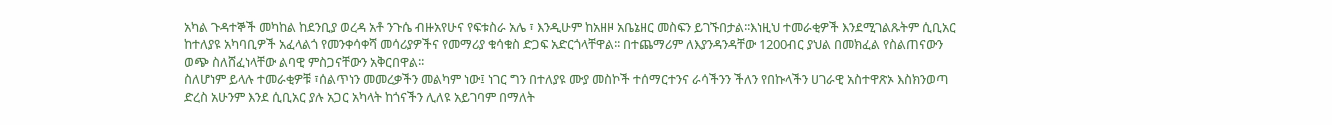አካል ጉዳተኞች መካከል ከደንቢያ ወረዳ አቶ ንጉሴ ብዙአየሁና የፍቱስራ አሌ ፣ እንዲሁም ከአዘዞ አቤኔዘር መስፍን ይገኙበታል፡፡እነዚህ ተመራቂዎች እንደሚገልጹትም ሲቢአር ከተለያዩ አካባቢዎች አፈላልጎ የመንቀሳቀሻ መሳሪያዎችና የመማሪያ ቁሳቁስ ድጋፍ አድርጎላቸዋል፡፡ በተጨማሪም ለእያንዳንዳቸው 1200ብር ያህል በመክፈል የስልጠናውን ወጭ ስለሸፈነላቸው ልባዊ ምስጋናቸውን አቅርበዋል፡፡
ስለሆነም ይላሉ ተመራቂዎቹ ፣ሰልጥነን መመረቃችን መልካም ነው፤ ነገር ግን በተለያዩ ሙያ መስኮች ተሰማርተንና ራሳችንን ችለን የበኩላችን ሀገራዊ አስተዋጽኦ እስክንወጣ ድረስ አሁንም እንደ ሲቢአር ያሉ አጋር አካላት ከጎናችን ሊለዩ አይገባም በማለት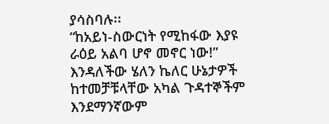ያሳስባሉ፡፡
“ከአይነ-ስውርነት የሚከፋው እያዩ ራዕይ አልባ ሆኖ መኖር ነው!” እንዳለችው ሄለን ኬለር ሁኔታዎች ከተመቻቹላቸው አካል ጉዳተኞችም እንደማንኛውም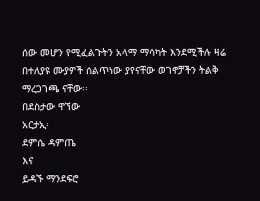ሰው መሆን የሚፈልጉትን አላማ ማሳካት እንደሚችሉ ዛሬ በተለያዩ ሙያዎች ሰልጥነው ያየናቸው ወገኖቻችን ትልቅ ማረጋገጫ ናቸው፡፡
በደስታው ዋኘው
አርታኢ፡
ደምሴ ዳምጤ
እና
ይዳኙ ማንደፍሮ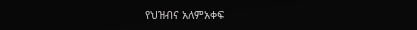የህዝብና አለምአቀፍ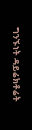ግንኙነት ዳይሬክቶሬት